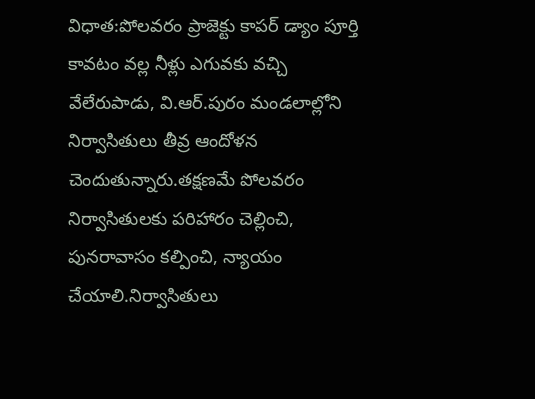విధాత:పోలవరం ప్రాజెక్టు కాపర్ డ్యాం పూర్తి కావటం వల్ల నీళ్లు ఎగువకు వచ్చి వేలేరుపాడు, వి.ఆర్.పురం మండలాల్లోని నిర్వాసితులు తీవ్ర ఆందోళన చెందుతున్నారు.తక్షణమే పోలవరం నిర్వాసితులకు పరిహారం చెల్లించి, పునరావాసం కల్పించి, న్యాయం చేయాలి.నిర్వాసితులు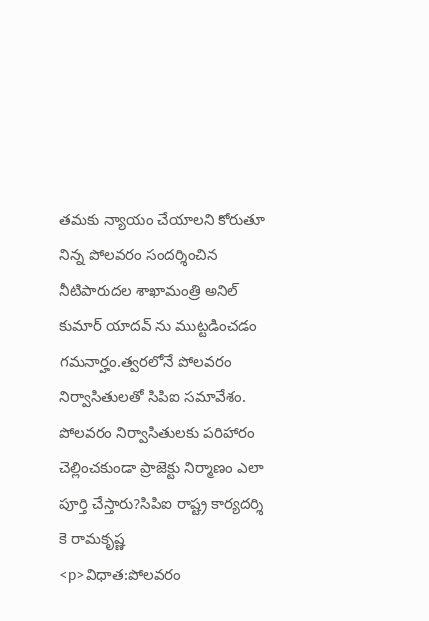తమకు న్యాయం చేయాలని కోరుతూ నిన్న పోలవరం సందర్శించిన నీటిపారుదల శాఖామంత్రి అనిల్ కుమార్ యాదవ్ ను ముట్టడించడం గమనార్హం.త్వరలోనే పోలవరం నిర్వాసితులతో సిపిఐ సమావేశం.
పోలవరం నిర్వాసితులకు పరిహారం చెల్లించకుండా ప్రాజెక్టు నిర్మాణం ఎలా పూర్తి చేస్తారు?సిపిఐ రాష్ట్ర కార్యదర్శి కె రామకృష్ణ
<p>విధాత:పోలవరం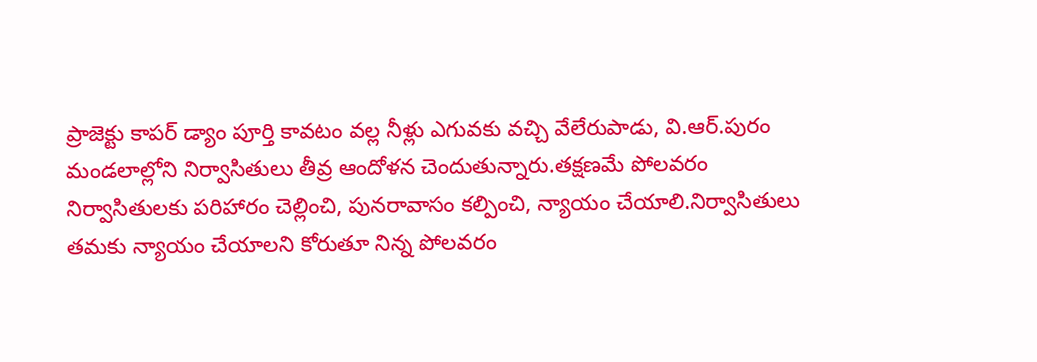ప్రాజెక్టు కాపర్ డ్యాం పూర్తి కావటం వల్ల నీళ్లు ఎగువకు వచ్చి వేలేరుపాడు, వి.ఆర్.పురం మండలాల్లోని నిర్వాసితులు తీవ్ర ఆందోళన చెందుతున్నారు.తక్షణమే పోలవరం నిర్వాసితులకు పరిహారం చెల్లించి, పునరావాసం కల్పించి, న్యాయం చేయాలి.నిర్వాసితులు తమకు న్యాయం చేయాలని కోరుతూ నిన్న పోలవరం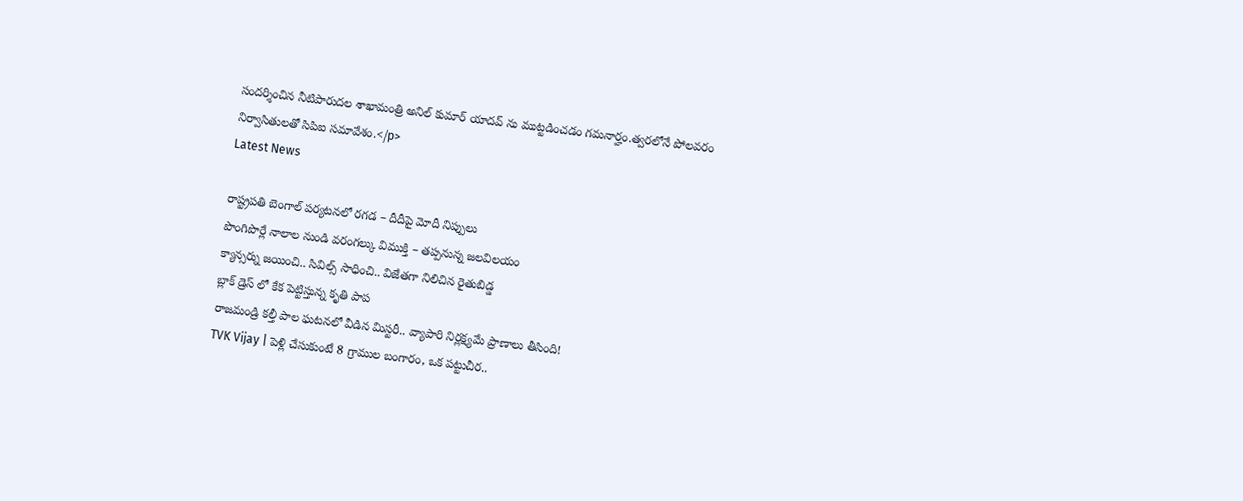సందర్శించిన నీటిపారుదల శాఖామంత్రి అనిల్ కుమార్ యాదవ్ ను ముట్టడించడం గమనార్హం.త్వరలోనే పోలవరం నిర్వాసితులతో సిపిఐ సమావేశం.</p>
Latest News

రాష్ట్రపతి బెంగాల్ పర్యటనలో రగడ – దీదీపై మోదీ నిప్పులు
పొంగిపొర్లే నాలాల నుండి వరంగల్కు విముక్తి – తప్పనున్న జలవిలయం
క్యాన్సర్ను జయించి.. సివిల్స్ సాధించి.. విజేతగా నిలిచిన రైతుబిడ్డ
బ్లాక్ డ్రెస్ లో కేక పెట్టిస్తున్న కృతి పాప
రాజమండ్రి కల్తీ పాల ఘటనలో వీడిన మిస్టరీ.. వ్యాపారి నిర్లక్ష్యమే ప్రాణాలు తీసింది!
TVK Vijay | పెళ్లి చేసుకుంటే 8 గ్రాముల బంగారం, ఒక పట్టుచీర..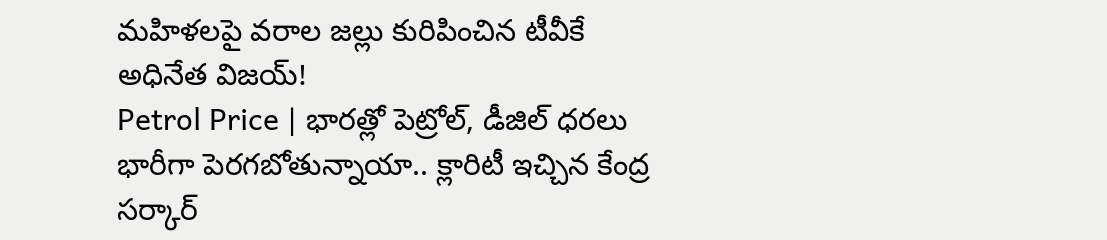మహిళలపై వరాల జల్లు కురిపించిన టీవీకే అధినేత విజయ్!
Petrol Price | భారత్లో పెట్రోల్, డీజిల్ ధరలు భారీగా పెరగబోతున్నాయా.. క్లారిటీ ఇచ్చిన కేంద్ర సర్కార్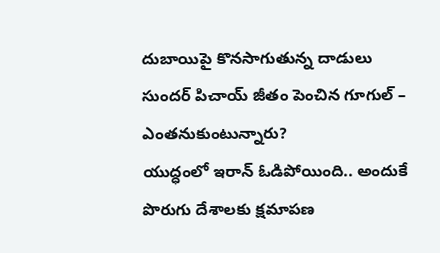దుబాయిపై కొనసాగుతున్న దాడులు
సుందర్ పిచాయ్ జీతం పెంచిన గూగుల్ – ఎంతనుకుంటున్నారు?
యుద్ధంలో ఇరాన్ ఓడిపోయింది.. అందుకే పొరుగు దేశాలకు క్షమాపణ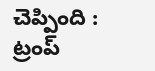చెప్పింది : ట్రంప్